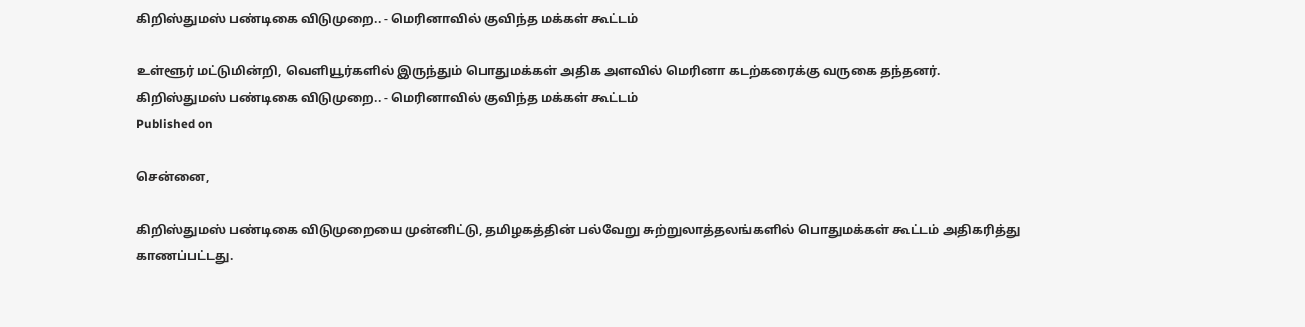கிறிஸ்துமஸ் பண்டிகை விடுமுறை.. - மெரினாவில் குவிந்த மக்கள் கூட்டம்

உள்ளூர் மட்டுமின்றி, வெளியூர்களில் இருந்தும் பொதுமக்கள் அதிக அளவில் மெரினா கடற்கரைக்கு வருகை தந்தனர்.
கிறிஸ்துமஸ் பண்டிகை விடுமுறை.. - மெரினாவில் குவிந்த மக்கள் கூட்டம்
Published on

சென்னை,

கிறிஸ்துமஸ் பண்டிகை விடுமுறையை முன்னிட்டு, தமிழகத்தின் பல்வேறு சுற்றுலாத்தலங்களில் பொதுமக்கள் கூட்டம் அதிகரித்து காணப்பட்டது.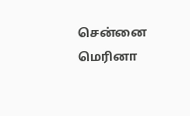சென்னை மெரினா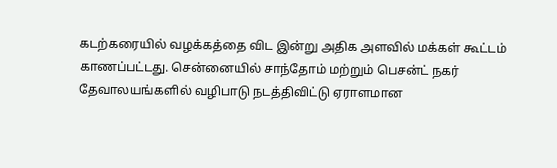கடற்கரையில் வழக்கத்தை விட இன்று அதிக அளவில் மக்கள் கூட்டம் காணப்பட்டது. சென்னையில் சாந்தோம் மற்றும் பெசன்ட் நகர் தேவாலயங்களில் வழிபாடு நடத்திவிட்டு ஏராளமான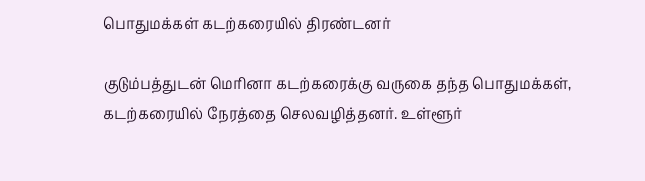பொதுமக்கள் கடற்கரையில் திரண்டனர்

குடும்பத்துடன் மெரினா கடற்கரைக்கு வருகை தந்த பொதுமக்கள், கடற்கரையில் நேரத்தை செலவழித்தனர். உள்ளூர்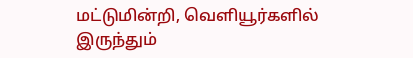மட்டுமின்றி, வெளியூர்களில் இருந்தும்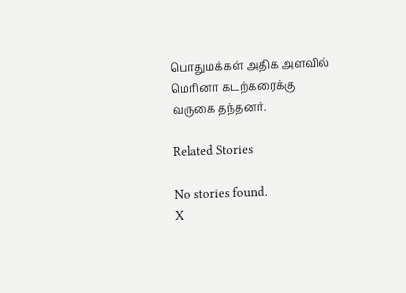பொதுமக்கள் அதிக அளவில் மெரினா கடற்கரைக்கு வருகை தந்தனர்.

Related Stories

No stories found.
X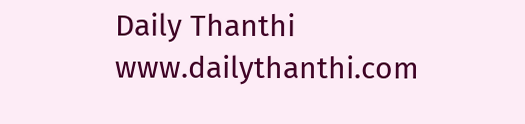Daily Thanthi
www.dailythanthi.com